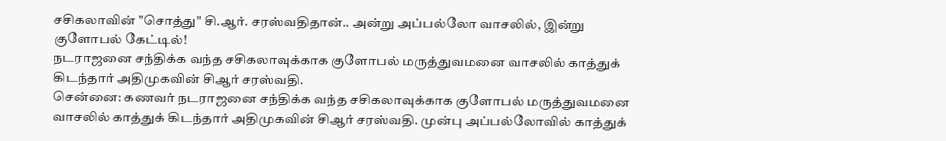சசிகலாவின் "சொத்து" சி.ஆர். சரஸ்வதிதான்.. அன்று அப்பல்லோ வாசலில், இன்று குளோபல் கேட்டில்!
நடராஜனை சந்திக்க வந்த சசிகலாவுக்காக குளோபல் மருத்துவமனை வாசலில் காத்துக் கிடந்தார் அதிமுகவின் சிஆர் சரஸ்வதி.
சென்னை: கணவர் நடராஜனை சந்திக்க வந்த சசிகலாவுக்காக குளோபல் மருத்துவமனை வாசலில் காத்துக் கிடந்தார் அதிமுகவின் சிஆர் சரஸ்வதி. முன்பு அப்பல்லோவில் காத்துக்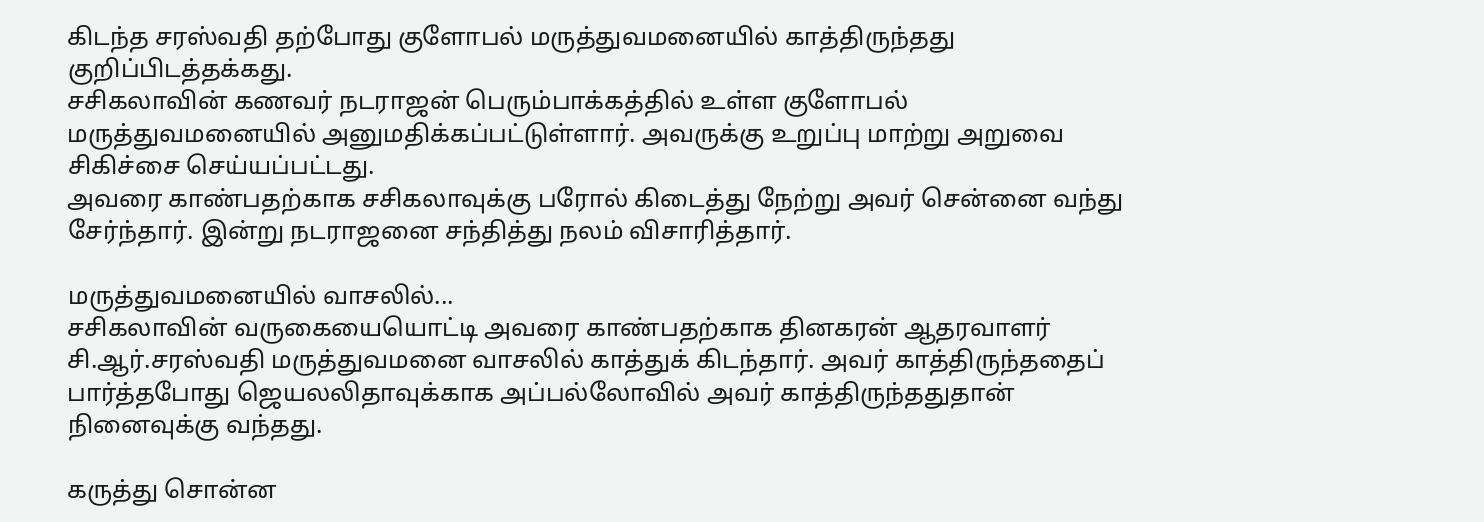கிடந்த சரஸ்வதி தற்போது குளோபல் மருத்துவமனையில் காத்திருந்தது குறிப்பிடத்தக்கது.
சசிகலாவின் கணவர் நடராஜன் பெரும்பாக்கத்தில் உள்ள குளோபல் மருத்துவமனையில் அனுமதிக்கப்பட்டுள்ளார். அவருக்கு உறுப்பு மாற்று அறுவை சிகிச்சை செய்யப்பட்டது.
அவரை காண்பதற்காக சசிகலாவுக்கு பரோல் கிடைத்து நேற்று அவர் சென்னை வந்து சேர்ந்தார். இன்று நடராஜனை சந்தித்து நலம் விசாரித்தார்.

மருத்துவமனையில் வாசலில்...
சசிகலாவின் வருகையையொட்டி அவரை காண்பதற்காக தினகரன் ஆதரவாளர் சி.ஆர்.சரஸ்வதி மருத்துவமனை வாசலில் காத்துக் கிடந்தார். அவர் காத்திருந்ததைப் பார்த்தபோது ஜெயலலிதாவுக்காக அப்பல்லோவில் அவர் காத்திருந்ததுதான் நினைவுக்கு வந்தது.

கருத்து சொன்ன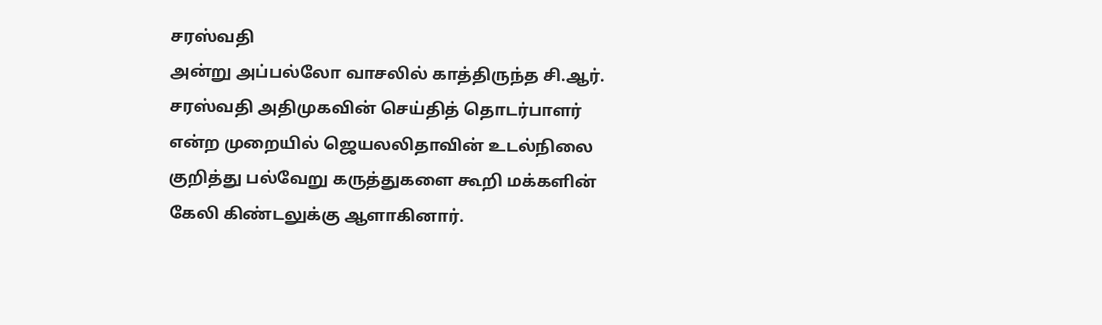சரஸ்வதி
அன்று அப்பல்லோ வாசலில் காத்திருந்த சி.ஆர். சரஸ்வதி அதிமுகவின் செய்தித் தொடர்பாளர் என்ற முறையில் ஜெயலலிதாவின் உடல்நிலை குறித்து பல்வேறு கருத்துகளை கூறி மக்களின் கேலி கிண்டலுக்கு ஆளாகினார்.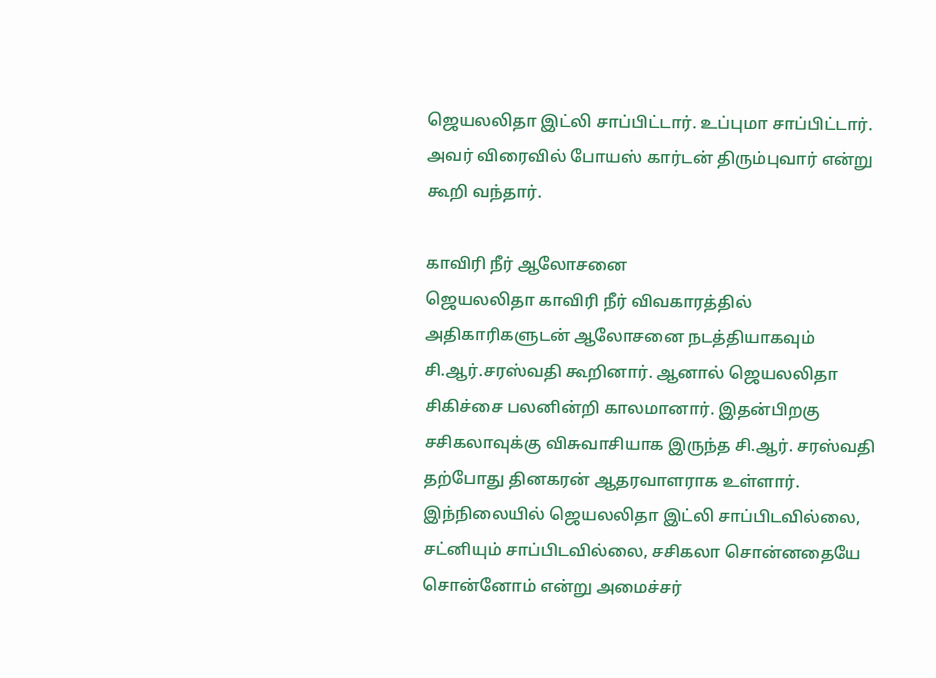ஜெயலலிதா இட்லி சாப்பிட்டார். உப்புமா சாப்பிட்டார். அவர் விரைவில் போயஸ் கார்டன் திரும்புவார் என்று கூறி வந்தார்.

காவிரி நீர் ஆலோசனை
ஜெயலலிதா காவிரி நீர் விவகாரத்தில் அதிகாரிகளுடன் ஆலோசனை நடத்தியாகவும் சி.ஆர்.சரஸ்வதி கூறினார். ஆனால் ஜெயலலிதா சிகிச்சை பலனின்றி காலமானார். இதன்பிறகு சசிகலாவுக்கு விசுவாசியாக இருந்த சி.ஆர். சரஸ்வதி தற்போது தினகரன் ஆதரவாளராக உள்ளார். இந்நிலையில் ஜெயலலிதா இட்லி சாப்பிடவில்லை, சட்னியும் சாப்பிடவில்லை, சசிகலா சொன்னதையே சொன்னோம் என்று அமைச்சர்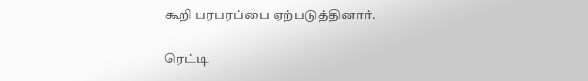கூறி பரபரப்பை ஏற்படுத்தினார்.

ரெட்டி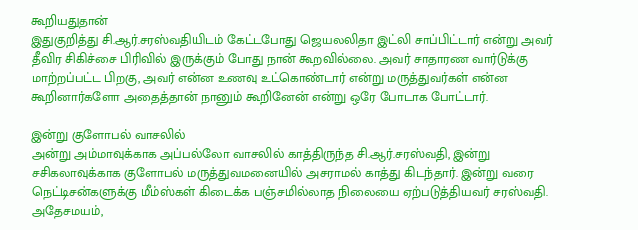கூறியதுதான்
இதுகுறித்து சி.ஆர்.சரஸ்வதியிடம் கேட்டபோது ஜெயலலிதா இட்லி சாப்பிட்டார் என்று அவர் தீவிர சிகிச்சை பிரிவில் இருக்கும் போது நான் கூறவில்லை. அவர் சாதாரண வார்டுக்கு மாற்றப்பட்ட பிறகு, அவர் என்ன உணவு உட்கொண்டார் என்று மருத்துவர்கள் என்ன கூறினார்களோ அதைத்தான் நானும் கூறினேன் என்று ஒரே போடாக போட்டார்.

இன்று குளோபல் வாசலில்
அன்று அம்மாவுக்காக அப்பல்லோ வாசலில் காத்திருந்த சி.ஆர்.சரஸ்வதி, இன்று சசிகலாவுக்காக குளோபல் மருத்துவமனையில் அசராமல் காத்து கிடந்தார். இன்று வரை நெட்டிசன்களுக்கு மீம்ஸ்கள் கிடைக்க பஞ்சமில்லாத நிலையை ஏற்படுத்தியவர் சரஸ்வதி. அதேசமயம்,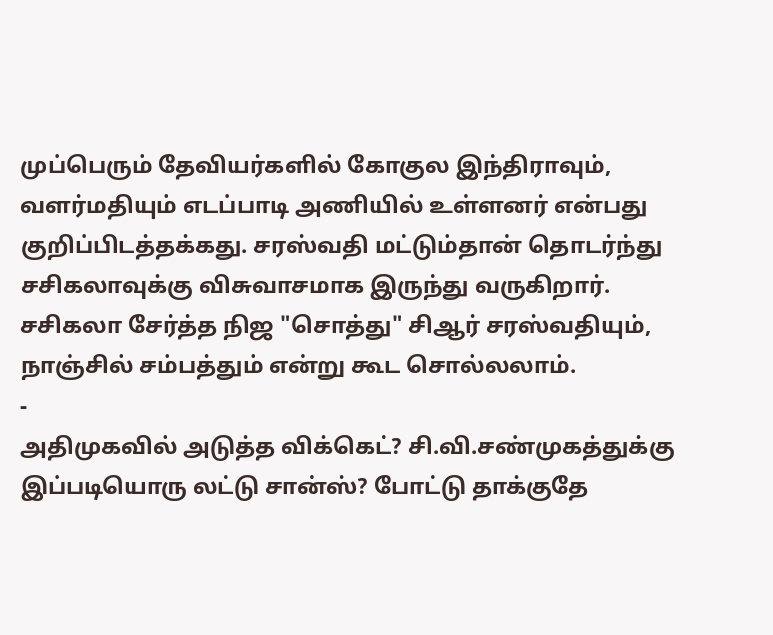முப்பெரும் தேவியர்களில் கோகுல இந்திராவும், வளர்மதியும் எடப்பாடி அணியில் உள்ளனர் என்பது குறிப்பிடத்தக்கது. சரஸ்வதி மட்டும்தான் தொடர்ந்து சசிகலாவுக்கு விசுவாசமாக இருந்து வருகிறார்.
சசிகலா சேர்த்த நிஜ "சொத்து" சிஆர் சரஸ்வதியும், நாஞ்சில் சம்பத்தும் என்று கூட சொல்லலாம்.
-
அதிமுகவில் அடுத்த விக்கெட்? சி.வி.சண்முகத்துக்கு இப்படியொரு லட்டு சான்ஸ்? போட்டு தாக்குதே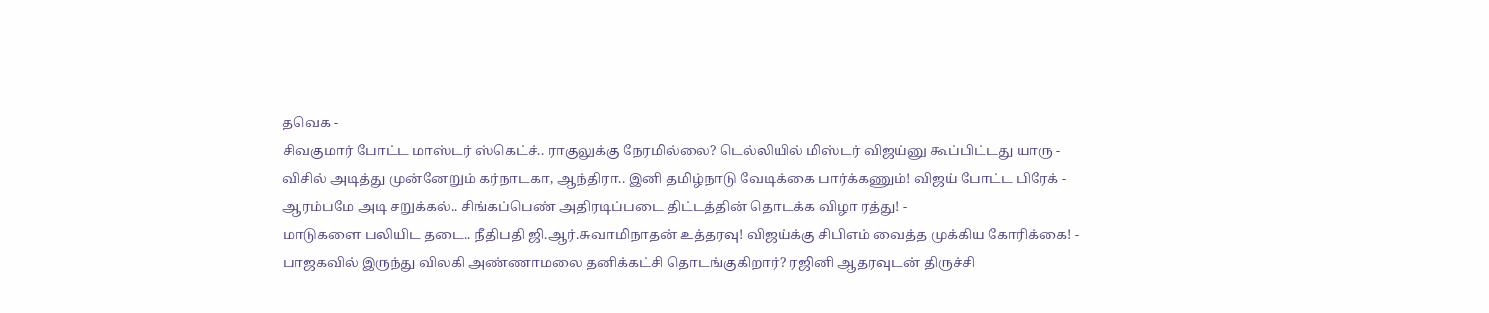தவெக -
சிவகுமார் போட்ட மாஸ்டர் ஸ்கெட்ச்.. ராகுலுக்கு நேரமில்லை? டெல்லியில் மிஸ்டர் விஜய்னு கூப்பிட்டது யாரு -
விசில் அடித்து முன்னேறும் கர்நாடகா, ஆந்திரா.. இனி தமிழ்நாடு வேடிக்கை பார்க்கணும்! விஜய் போட்ட பிரேக் -
ஆரம்பமே அடி சறுக்கல்.. சிங்கப்பெண் அதிரடிப்படை திட்டத்தின் தொடக்க விழா ரத்து! -
மாடுகளை பலியிட தடை.. நீதிபதி ஜி.ஆர்.சுவாமிநாதன் உத்தரவு! விஜய்க்கு சிபிஎம் வைத்த முக்கிய கோரிக்கை! -
பாஜகவில் இருந்து விலகி அண்ணாமலை தனிக்கட்சி தொடங்குகிறார்? ரஜினி ஆதரவுடன் திருச்சி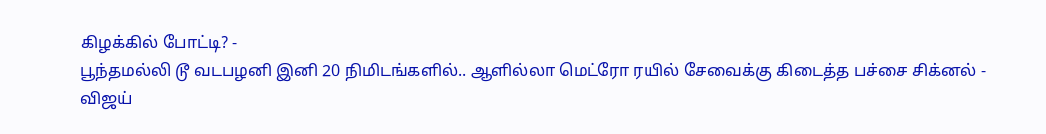கிழக்கில் போட்டி? -
பூந்தமல்லி டூ வடபழனி இனி 20 நிமிடங்களில்.. ஆளில்லா மெட்ரோ ரயில் சேவைக்கு கிடைத்த பச்சை சிக்னல் -
விஜய்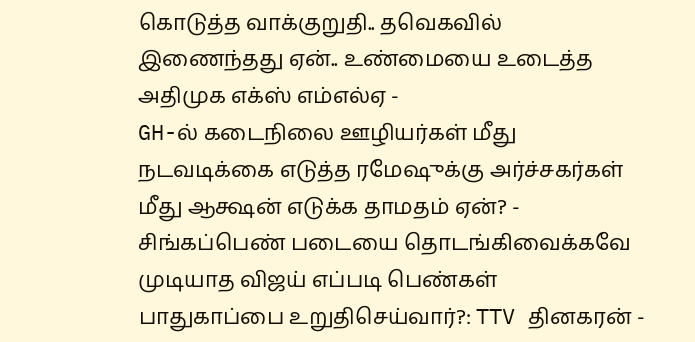கொடுத்த வாக்குறுதி.. தவெகவில் இணைந்தது ஏன்.. உண்மையை உடைத்த அதிமுக எக்ஸ் எம்எல்ஏ -
GH-ல் கடைநிலை ஊழியர்கள் மீது நடவடிக்கை எடுத்த ரமேஷுக்கு அர்ச்சகர்கள் மீது ஆக்ஷன் எடுக்க தாமதம் ஏன்? -
சிங்கப்பெண் படையை தொடங்கிவைக்கவே முடியாத விஜய் எப்படி பெண்கள் பாதுகாப்பை உறுதிசெய்வார்?: TTV தினகரன் -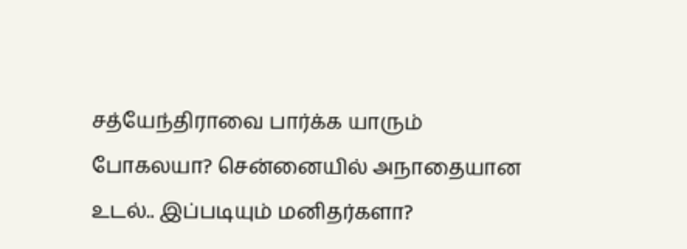சத்யேந்திராவை பார்க்க யாரும் போகலயா? சென்னையில் அநாதையான உடல்.. இப்படியும் மனிதர்களா?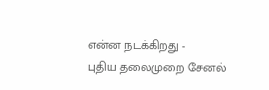என்ன நடக்கிறது -
புதிய தலைமுறை சேனல்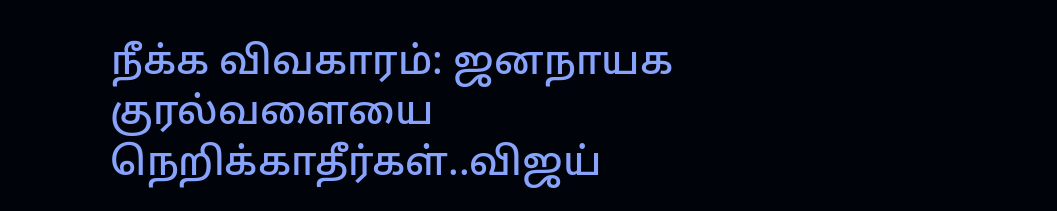நீக்க விவகாரம்: ஜனநாயக குரல்வளையை நெறிக்காதீர்கள்..விஜய்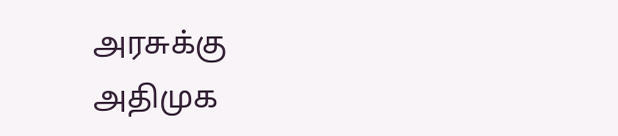அரசுக்கு அதிமுக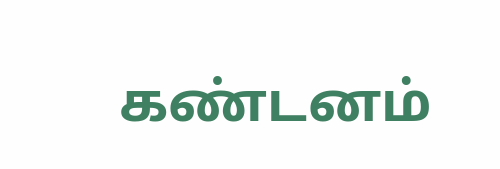கண்டனம்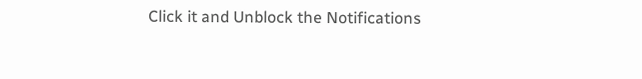Click it and Unblock the Notifications